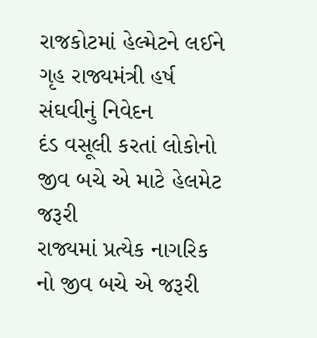રાજકોટમાં હેલ્મેટને લઈને ગૃહ રાજ્યમંત્રી હર્ષ સંઘવીનું નિવેદન
દંડ વસૂલી કરતાં લોકોનો જીવ બચે એ માટે હેલમેટ જરૂરી
રાજ્યમાં પ્રત્યેક નાગરિક નો જીવ બચે એ જરૂરી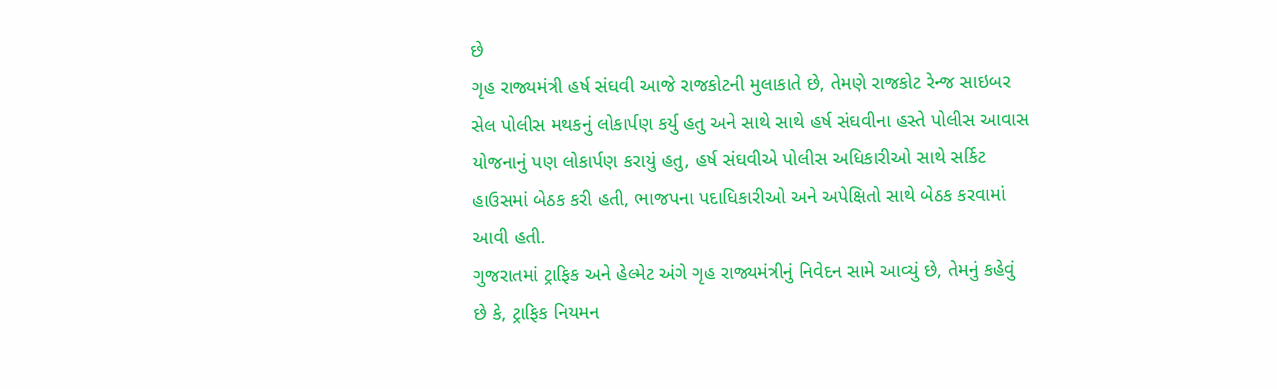છે
ગૃહ રાજ્યમંત્રી હર્ષ સંઘવી આજે રાજકોટની મુલાકાતે છે, તેમણે રાજકોટ રેન્જ સાઇબર સેલ પોલીસ મથકનું લોકાર્પણ કર્યુ હતુ અને સાથે સાથે હર્ષ સંઘવીના હસ્તે પોલીસ આવાસ યોજનાનું પણ લોકાર્પણ કરાયું હતુ, હર્ષ સંઘવીએ પોલીસ અધિકારીઓ સાથે સર્કિટ હાઉસમાં બેઠક કરી હતી, ભાજપના પદાધિકારીઓ અને અપેક્ષિતો સાથે બેઠક કરવામાં આવી હતી.
ગુજરાતમાં ટ્રાફિક અને હેલ્મેટ અંગે ગૃહ રાજ્યમંત્રીનું નિવેદન સામે આવ્યું છે, તેમનું કહેવું છે કે, ટ્રાફિક નિયમન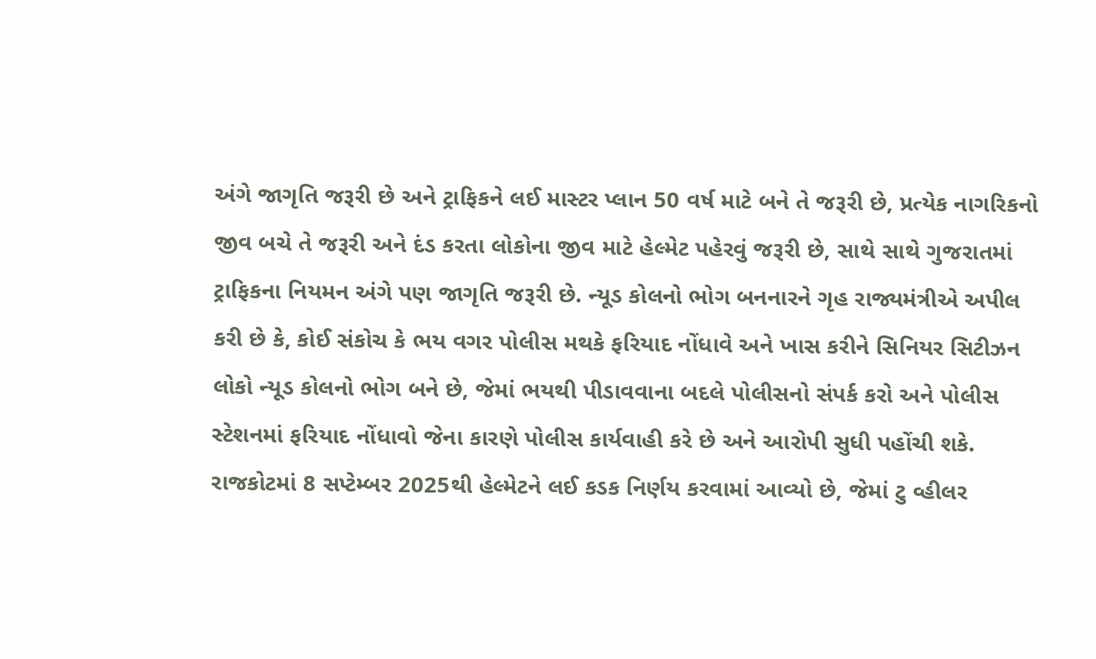અંગે જાગૃતિ જરૂરી છે અને ટ્રાફિકને લઈ માસ્ટર પ્લાન 50 વર્ષ માટે બને તે જરૂરી છે, પ્રત્યેક નાગરિકનો જીવ બચે તે જરૂરી અને દંડ કરતા લોકોના જીવ માટે હેલ્મેટ પહેરવું જરૂરી છે, સાથે સાથે ગુજરાતમાં ટ્રાફિકના નિયમન અંગે પણ જાગૃતિ જરૂરી છે. ન્યૂડ કોલનો ભોગ બનનારને ગૃહ રાજ્યમંત્રીએ અપીલ કરી છે કે, કોઈ સંકોચ કે ભય વગર પોલીસ મથકે ફરિયાદ નોંધાવે અને ખાસ કરીને સિનિયર સિટીઝન લોકો ન્યૂડ કોલનો ભોગ બને છે, જેમાં ભયથી પીડાવવાના બદલે પોલીસનો સંપર્ક કરો અને પોલીસ સ્ટેશનમાં ફરિયાદ નોંધાવો જેના કારણે પોલીસ કાર્યવાહી કરે છે અને આરોપી સુધી પહોંચી શકે.
રાજકોટમાં 8 સપ્ટેમ્બર 2025થી હેલ્મેટને લઈ કડક નિર્ણય કરવામાં આવ્યો છે, જેમાં ટુ વ્હીલર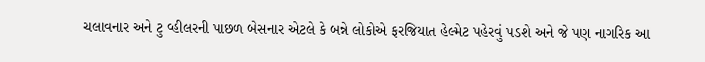ચલાવનાર અને ટુ વ્હીલરની પાછળ બેસનાર એટલે કે બન્ને લોકોએ ફરજિયાત હેલ્મેટ પહેરવું પડશે અને જે પણ નાગરિક આ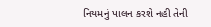નિયમનું પાલન કરશે નહી તેની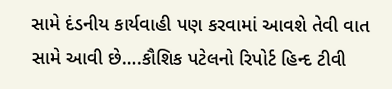સામે દંડનીય કાર્યવાહી પણ કરવામાં આવશે તેવી વાત સામે આવી છે….કૌશિક પટેલનો રિપોર્ટ હિન્દ ટીવી